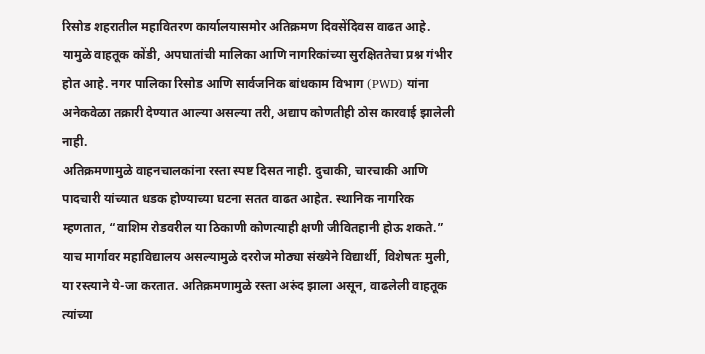रिसोड शहरातील महावितरण कार्यालयासमोर अतिक्रमण दिवसेंदिवस वाढत आहे. यामुळे वाहतूक कोंडी, अपघातांची मालिका आणि नागरिकांच्या सुरक्षिततेचा प्रश्न गंभीर होत आहे. नगर पालिका रिसोड आणि सार्वजनिक बांधकाम विभाग (PWD) यांना अनेकवेळा तक्रारी देण्यात आल्या असल्या तरी, अद्याप कोणतीही ठोस कारवाई झालेली नाही.
अतिक्रमणामुळे वाहनचालकांना रस्ता स्पष्ट दिसत नाही. दुचाकी, चारचाकी आणि पादचारी यांच्यात धडक होण्याच्या घटना सतत वाढत आहेत. स्थानिक नागरिक म्हणतात, “वाशिम रोडवरील या ठिकाणी कोणत्याही क्षणी जीवितहानी होऊ शकते.”
याच मार्गावर महाविद्यालय असल्यामुळे दररोज मोठ्या संख्येने विद्यार्थी, विशेषतः मुली, या रस्त्याने ये-जा करतात. अतिक्रमणामुळे रस्ता अरुंद झाला असून, वाढलेली वाहतूक त्यांच्या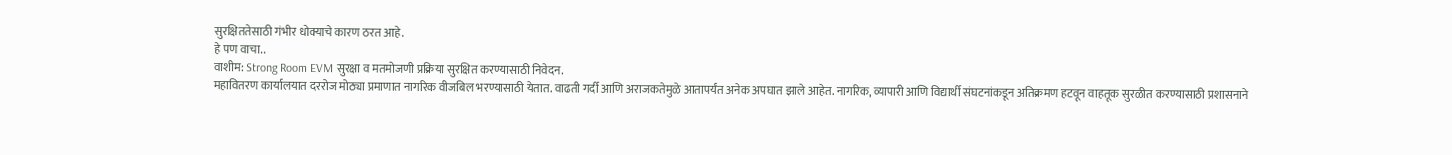सुरक्षिततेसाठी गंभीर धोक्याचे कारण ठरत आहे.
हे पण वाचा..
वाशीम: Strong Room EVM सुरक्षा व मतमोजणी प्रक्रिया सुरक्षित करण्यासाठी निवेदन.
महावितरण कार्यालयात दररोज मोठ्या प्रमाणात नागरिक वीजबिल भरण्यासाठी येतात. वाढती गर्दी आणि अराजकतेमुळे आतापर्यंत अनेक अपघात झाले आहेत. नागरिक, व्यापारी आणि विद्यार्थी संघटनांकडून अतिक्रमण हटवून वाहतूक सुरळीत करण्यासाठी प्रशासनाने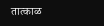तात्काळ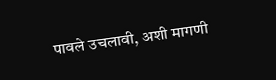पावले उचलावी, अशी मागणी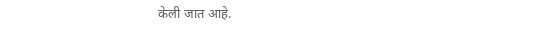केली जात आहे.